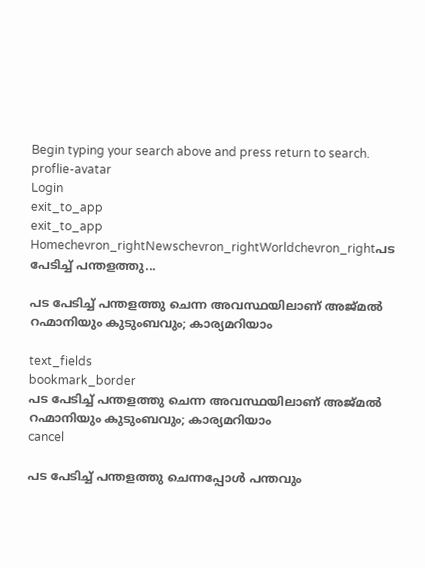Begin typing your search above and press return to search.
proflie-avatar
Login
exit_to_app
exit_to_app
Homechevron_rightNewschevron_rightWorldchevron_rightപട പേടിച്ച് പന്തളത്തു...

പട പേടിച്ച് പന്തളത്തു ചെന്ന അവസ്ഥയിലാണ് അജ്മൽ റഹ്മാനിയും കുടുംബവും; കാര്യമറിയാം

text_fields
bookmark_border
പട പേടിച്ച് പന്തളത്തു ചെന്ന അവസ്ഥയിലാണ് അജ്മൽ റഹ്മാനിയും കുടുംബവും; കാര്യമറിയാം
cancel

പട പേടിച്ച് പന്തളത്തു ചെന്നപ്പോൾ പന്തവും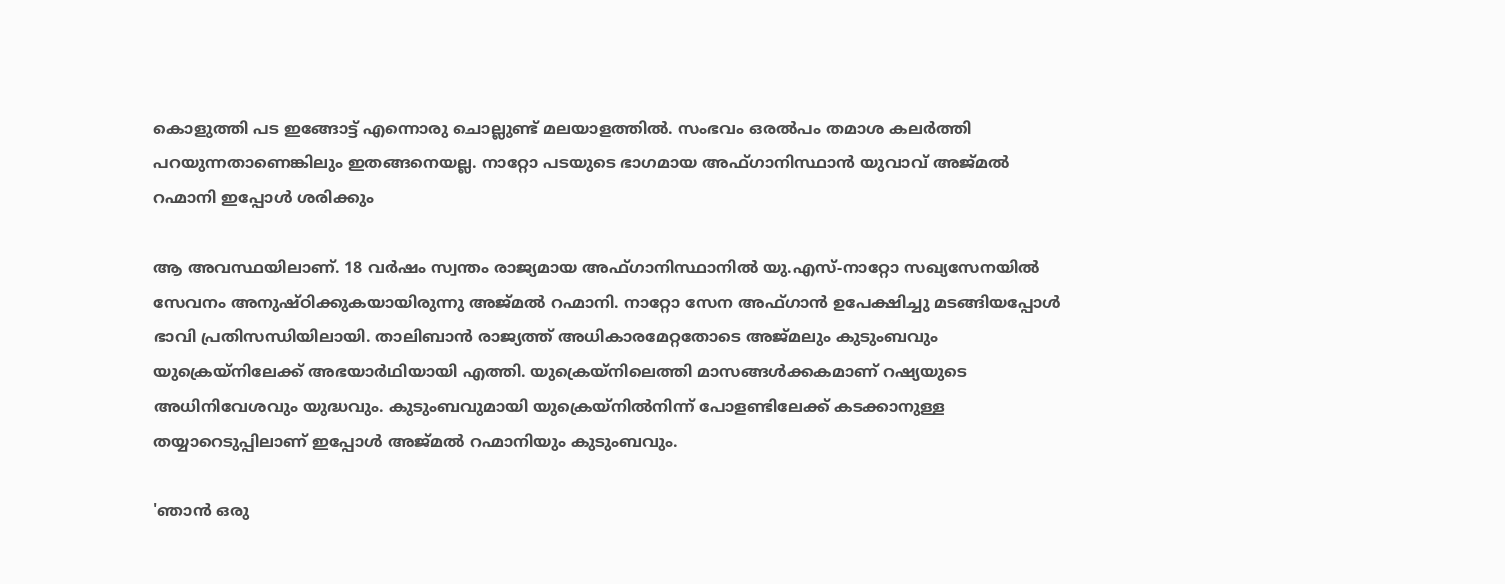കൊളുത്തി പട ഇങ്ങോട്ട് എന്നൊരു ചൊല്ലുണ്ട് മലയാളത്തിൽ. സംഭവം ഒരൽപം തമാശ കലർത്തി പറയുന്നതാണെങ്കിലും ഇതങ്ങനെയല്ല. നാറ്റോ പടയുടെ ഭാഗമായ അഫ്ഗാനിസ്ഥാൻ യുവാവ് അജ്മൽ റഹ്മാനി ഇപ്പോൾ ശരിക്കും

ആ അവസ്ഥയിലാണ്. 18 വർഷം സ്വന്തം രാജ്യമായ അഫ്ഗാനിസ്ഥാനിൽ യു.എസ്-നാറ്റോ സഖ്യസേനയിൽ സേവനം അനുഷ്ഠിക്കുകയായിരുന്നു അജ്മൽ റഹ്മാനി. നാറ്റോ സേന അഫ്ഗാൻ ഉപേക്ഷിച്ചു മടങ്ങിയപ്പോൾ ഭാവി പ്രതിസന്ധിയിലായി. താലിബാൻ രാജ്യത്ത് അധികാരമേറ്റതോടെ അജ്മലും കുടുംബവും യുക്രെയ്നിലേക്ക് അഭയാർഥിയായി എത്തി. യുക്രെയ്നിലെത്തി മാസങ്ങൾക്കകമാണ് റഷ്യയുടെ അധിനിവേശവും യുദ്ധവും. കുടുംബവുമായി യുക്രെയ്നിൽനിന്ന് പോളണ്ടിലേക്ക് കടക്കാനുള്ള തയ്യാറെടുപ്പിലാണ് ഇപ്പോൾ അജ്മൽ റഹ്മാനിയും കുടുംബവും.

'ഞാൻ ഒരു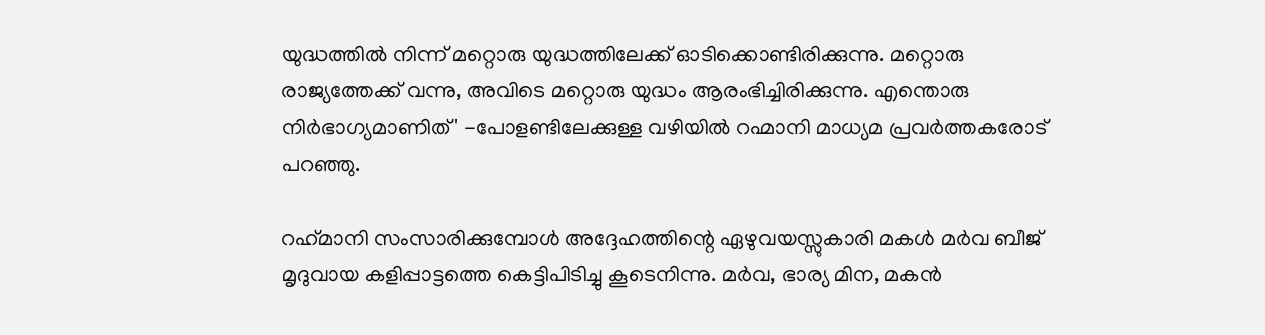യുദ്ധത്തിൽ നിന്ന് മറ്റൊരു യുദ്ധത്തിലേക്ക് ഓടിക്കൊണ്ടിരിക്കുന്നു. മറ്റൊരു രാജ്യത്തേക്ക് വന്നു, അവിടെ മറ്റൊരു യുദ്ധം ആരംഭിച്ചിരിക്കുന്നു. എന്തൊരു നിർഭാഗ്യമാണിത്' -പോളണ്ടിലേക്കുള്ള വഴിയിൽ റഹ്മാനി മാധ്യമ പ്രവർത്തകരോട് പറഞ്ഞു.

റഹ്‌മാനി സംസാരിക്കുമ്പോൾ അദ്ദേഹത്തിന്റെ ഏഴുവയസ്സുകാരി മകൾ മർവ ബീജ് മൃദുവായ കളിപ്പാട്ടത്തെ കെട്ടിപിടിച്ചു കൂടെനിന്നു. മർവ, ഭാര്യ മിന, മകൻ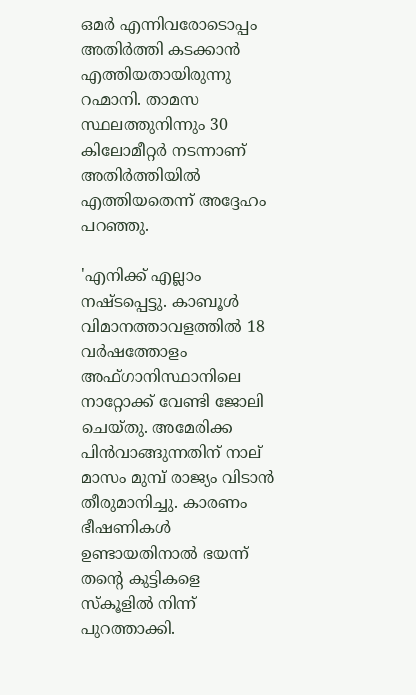ഒമർ എന്നിവരോടൊപ്പം അതിർത്തി കടക്കാൻ എത്തിയതായിരുന്നു റഹ്മാനി. താമസ സ്ഥലത്തുനിന്നും 30 കിലോമീറ്റർ നടന്നാണ് അതിർത്തിയിൽ എത്തിയതെന്ന് അദ്ദേഹം പറഞ്ഞു.

'എനിക്ക് എല്ലാം നഷ്ടപ്പെട്ടു. കാബൂൾ വിമാനത്താവളത്തിൽ 18 വർഷത്തോളം അഫ്ഗാനിസ്ഥാനിലെ നാറ്റോക്ക് വേണ്ടി ജോലി ചെയ്തു. അമേരിക്ക പിൻവാങ്ങുന്നതിന് നാല് മാസം മുമ്പ് രാജ്യം വിടാൻ തീരുമാനിച്ചു. കാരണം ഭീഷണികൾ ഉണ്ടായതിനാൽ ഭയന്ന് തന്റെ കുട്ടികളെ സ്കൂളിൽ നിന്ന് പുറത്താക്കി.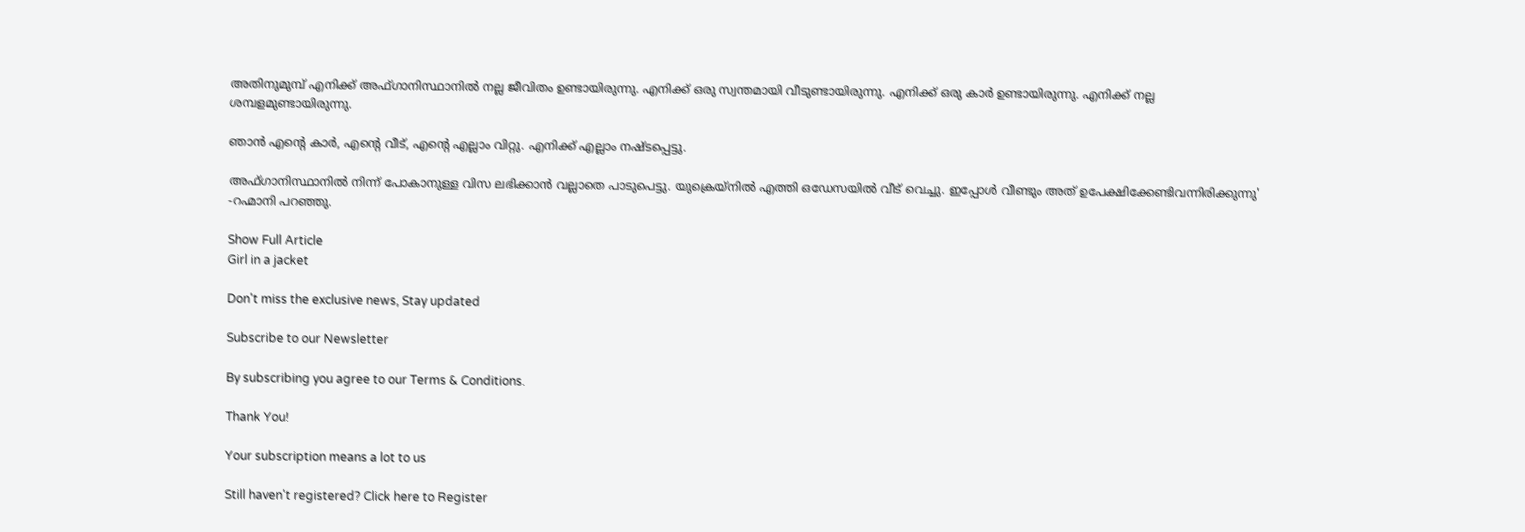അതിനുമുമ്പ് എനിക്ക് അഫ്ഗാനിസ്ഥാനിൽ നല്ല ജീവിതം ഉണ്ടായിരുന്നു. എനിക്ക് ഒരു സ്വന്തമായി വീടുണ്ടായിരുന്നു. എനിക്ക് ഒരു കാർ ഉണ്ടായിരുന്നു. എനിക്ക് നല്ല ശമ്പളമുണ്ടായിരുന്നു.

ഞാൻ എന്റെ കാർ, എന്റെ വീട്, എന്റെ എല്ലാം വിറ്റു. എനിക്ക് എല്ലാം നഷ്ടപ്പെട്ടു.

അഫ്ഗാനിസ്ഥാനിൽ നിന്ന് പോകാനുള്ള വിസ ലഭിക്കാൻ വല്ലാതെ പാടുപെട്ടു. യുക്രെയ്നിൽ എത്തി ഒഡേസയിൽ വീട് വെച്ചു. ഇപ്പോൾ വീണ്ടും അത് ഉപേക്ഷിക്കേണ്ടിവന്നിരിക്കുന്നു' -റഹ്മാനി പറഞ്ഞു.

Show Full Article
Girl in a jacket

Don't miss the exclusive news, Stay updated

Subscribe to our Newsletter

By subscribing you agree to our Terms & Conditions.

Thank You!

Your subscription means a lot to us

Still haven't registered? Click here to Register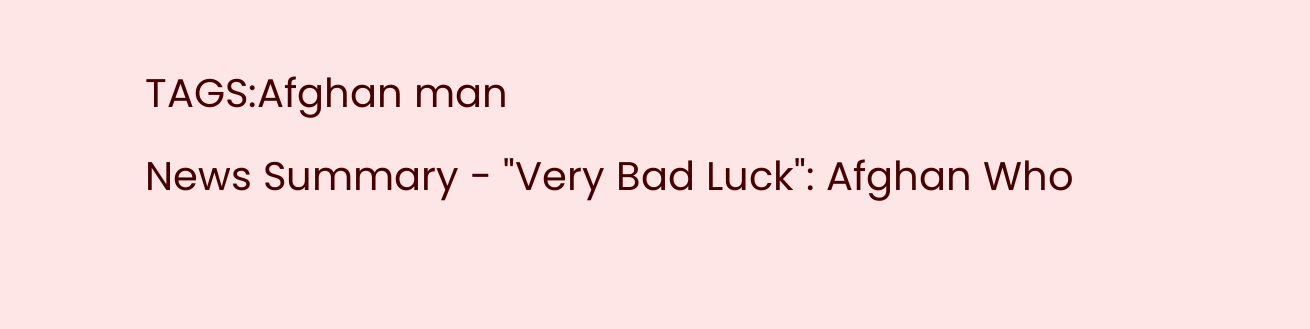TAGS:Afghan man
News Summary - "Very Bad Luck": Afghan Who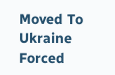Moved To Ukraine Forced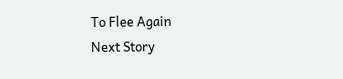To Flee Again
Next Story